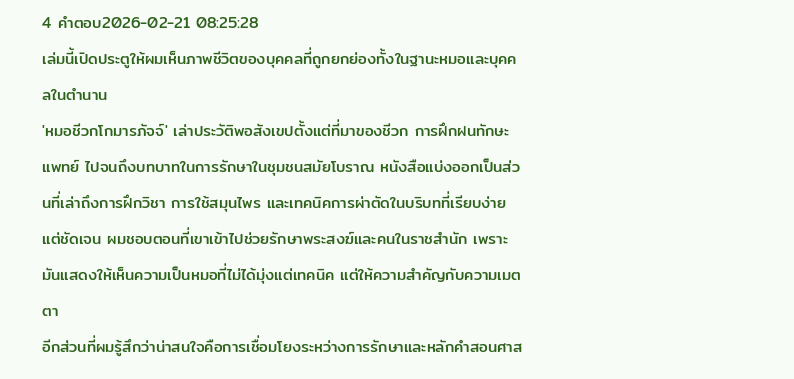4 คำตอบ2026-02-21 08:25:28
เล่มนี้เปิดประตูให้ผมเห็นภาพชีวิตของบุคคลที่ถูกยกย่องทั้งในฐานะหมอและบุคคลในตำนาน
'หมอชีวกโกมารภัจจ์' เล่าประวัติพอสังเขปตั้งแต่ที่มาของชีวก การฝึกฝนทักษะแพทย์ ไปจนถึงบทบาทในการรักษาในชุมชนสมัยโบราณ หนังสือแบ่งออกเป็นส่วนที่เล่าถึงการฝึกวิชา การใช้สมุนไพร และเทคนิคการผ่าตัดในบริบทที่เรียบง่ายแต่ชัดเจน ผมชอบตอนที่เขาเข้าไปช่วยรักษาพระสงฆ์และคนในราชสำนัก เพราะมันแสดงให้เห็นความเป็นหมอที่ไม่ได้มุ่งแต่เทคนิค แต่ให้ความสำคัญกับความเมตตา
อีกส่วนที่ผมรู้สึกว่าน่าสนใจคือการเชื่อมโยงระหว่างการรักษาและหลักคำสอนศาส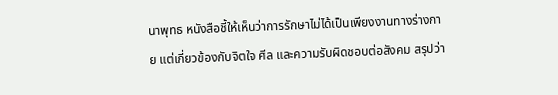นาพุทธ หนังสือชี้ให้เห็นว่าการรักษาไม่ได้เป็นเพียงงานทางร่างกาย แต่เกี่ยวข้องกับจิตใจ ศีล และความรับผิดชอบต่อสังคม สรุปว่า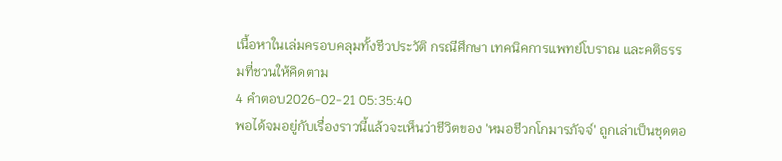เนื้อหาในเล่มครอบคลุมทั้งชีวประวัติ กรณีศึกษา เทคนิคการแพทย์โบราณ และคติธรรมที่ชวนให้คิดตาม
4 คำตอบ2026-02-21 05:35:40
พอได้จมอยู่กับเรื่องราวนี้แล้วจะเห็นว่าชีวิตของ 'หมอชีวกโกมารภัจจ์' ถูกเล่าเป็นชุดตอ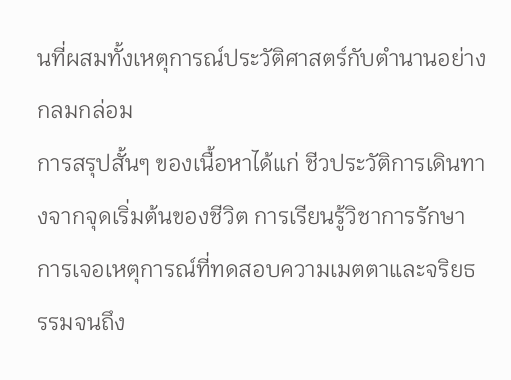นที่ผสมทั้งเหตุการณ์ประวัติศาสตร์กับตำนานอย่างกลมกล่อม
การสรุปสั้นๆ ของเนื้อหาได้แก่ ชีวประวัติการเดินทางจากจุดเริ่มต้นของชีวิต การเรียนรู้วิชาการรักษา การเจอเหตุการณ์ที่ทดสอบความเมตตาและจริยธรรมจนถึง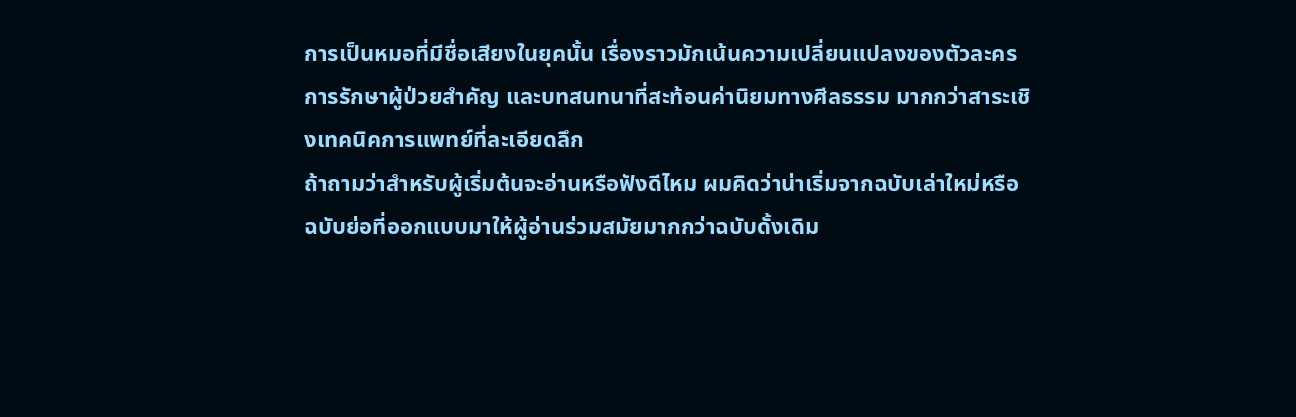การเป็นหมอที่มีชื่อเสียงในยุคนั้น เรื่องราวมักเน้นความเปลี่ยนแปลงของตัวละคร การรักษาผู้ป่วยสำคัญ และบทสนทนาที่สะท้อนค่านิยมทางศีลธรรม มากกว่าสาระเชิงเทคนิคการแพทย์ที่ละเอียดลึก
ถ้าถามว่าสำหรับผู้เริ่มต้นจะอ่านหรือฟังดีไหม ผมคิดว่าน่าเริ่มจากฉบับเล่าใหม่หรือฉบับย่อที่ออกแบบมาให้ผู้อ่านร่วมสมัยมากกว่าฉบับดั้งเดิม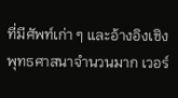ที่มีศัพท์เก่า ๆ และอ้างอิงเชิงพุทธศาสนาจำนวนมาก เวอร์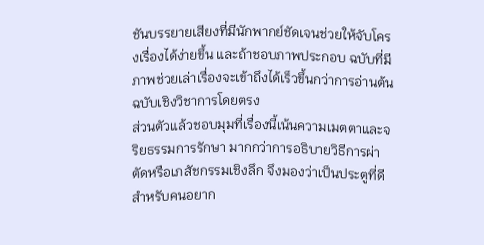ชันบรรยายเสียงที่มีนักพากย์ชัดเจนช่วยให้จับโครงเรื่องได้ง่ายขึ้น และถ้าชอบภาพประกอบ ฉบับที่มีภาพช่วยเล่าเรื่องจะเข้าถึงได้เร็วขึ้นกว่าการอ่านต้นฉบับเชิงวิชาการโดยตรง
ส่วนตัวแล้วชอบมุมที่เรื่องนี้เน้นความเมตตาและจริยธรรมการรักษา มากกว่าการอธิบายวิธีการผ่าตัดหรือเภสัชกรรมเชิงลึก จึงมองว่าเป็นประตูที่ดีสำหรับคนอยาก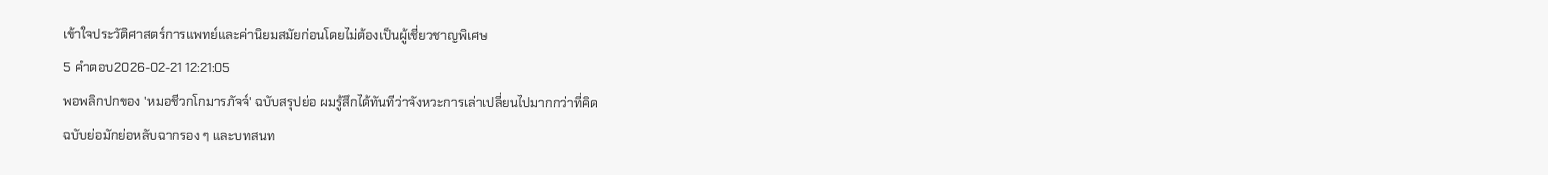เข้าใจประวัติศาสตร์การแพทย์และค่านิยมสมัยก่อนโดยไม่ต้องเป็นผู้เชี่ยวชาญพิเศษ
5 คำตอบ2026-02-21 12:21:05
พอพลิกปกของ 'หมอชีวกโกมารภัจจ์' ฉบับสรุปย่อ ผมรู้สึกได้ทันทีว่าจังหวะการเล่าเปลี่ยนไปมากกว่าที่คิด
ฉบับย่อมักย่อหลับฉากรอง ๆ และบทสนท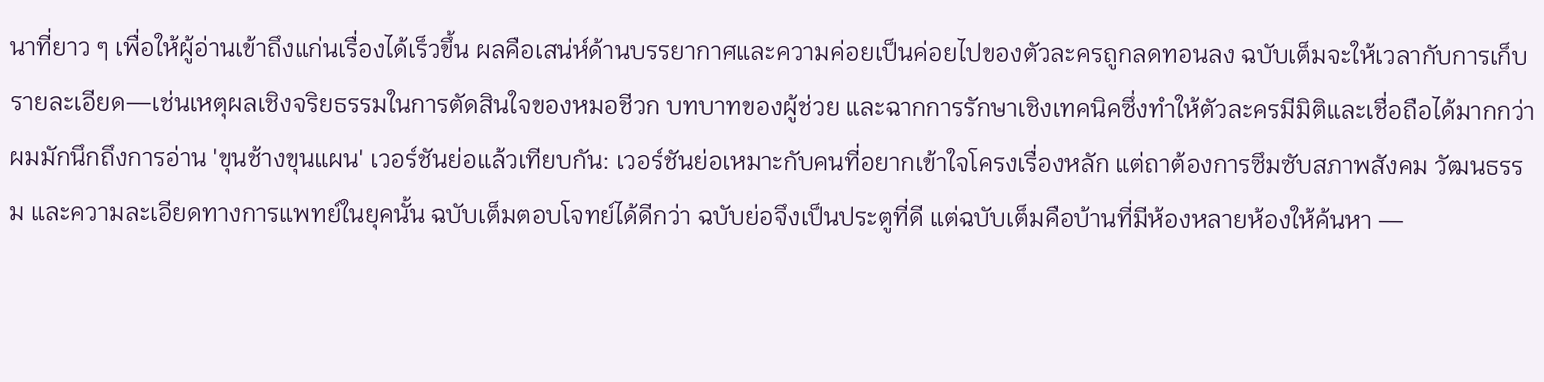นาที่ยาว ๆ เพื่อให้ผู้อ่านเข้าถึงแก่นเรื่องได้เร็วขึ้น ผลคือเสน่ห์ด้านบรรยากาศและความค่อยเป็นค่อยไปของตัวละครถูกลดทอนลง ฉบับเต็มจะให้เวลากับการเก็บรายละเอียด—เช่นเหตุผลเชิงจริยธรรมในการตัดสินใจของหมอชีวก บทบาทของผู้ช่วย และฉากการรักษาเชิงเทคนิคซึ่งทำให้ตัวละครมีมิติและเชื่อถือได้มากกว่า
ผมมักนึกถึงการอ่าน 'ขุนช้างขุนแผน' เวอร์ชันย่อแล้วเทียบกัน: เวอร์ชันย่อเหมาะกับคนที่อยากเข้าใจโครงเรื่องหลัก แต่ถาต้องการซึมซับสภาพสังคม วัฒนธรรม และความละเอียดทางการแพทย์ในยุคนั้น ฉบับเต็มตอบโจทย์ได้ดีกว่า ฉบับย่อจึงเป็นประตูที่ดี แต่ฉบับเต็มคือบ้านที่มีห้องหลายห้องให้ค้นหา —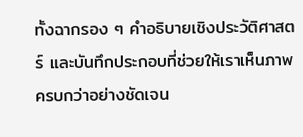ทั้งฉากรอง ๆ คำอธิบายเชิงประวัติศาสตร์ และบันทึกประกอบที่ช่วยให้เราเห็นภาพครบกว่าอย่างชัดเจน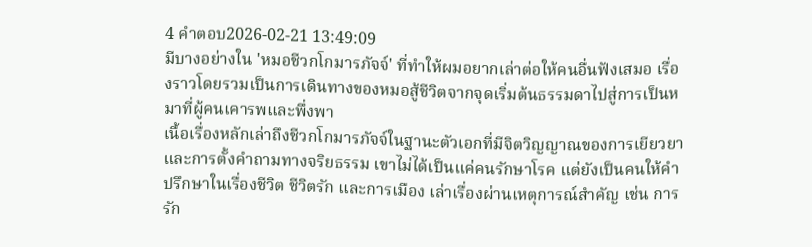4 คำตอบ2026-02-21 13:49:09
มีบางอย่างใน 'หมอชีวกโกมารภัจจ์' ที่ทำให้ผมอยากเล่าต่อให้คนอื่นฟังเสมอ เรื่องราวโดยรวมเป็นการเดินทางของหมอสู้ชีวิตจากจุดเริ่มต้นธรรมดาไปสู่การเป็นหมาที่ผู้คนเคารพและพึ่งพา
เนื้อเรื่องหลักเล่าถึงชีวกโกมารภัจจ์ในฐานะตัวเอกที่มีจิตวิญญาณของการเยียวยาและการตั้งคำถามทางจริยธรรม เขาไม่ได้เป็นแค่คนรักษาโรค แต่ยังเป็นคนให้คำปรึกษาในเรื่องชีวิต ชีวิตรัก และการเมือง เล่าเรื่องผ่านเหตุการณ์สำคัญ เช่น การรัก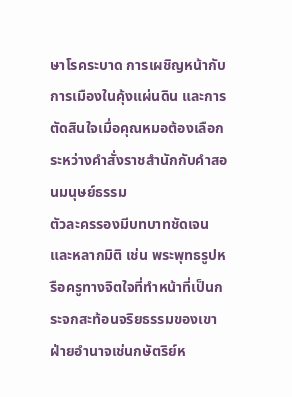ษาโรคระบาด การเผชิญหน้ากับการเมืองในคุ้งแผ่นดิน และการตัดสินใจเมื่อคุณหมอต้องเลือกระหว่างคำสั่งราชสำนักกับคำสอนมนุษย์ธรรม
ตัวละครรองมีบทบาทชัดเจนและหลากมิติ เช่น พระพุทธรูปหรือครูทางจิตใจที่ทำหน้าที่เป็นกระจกสะท้อนจริยธรรมของเขา ฝ่ายอำนาจเช่นกษัตริย์ห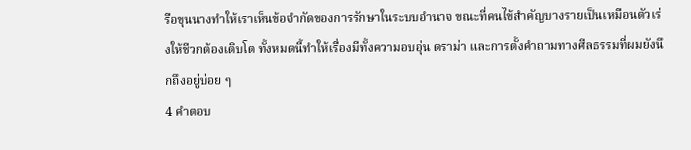รือขุนนางทำให้เราเห็นข้อจำกัดของการรักษาในระบบอำนาจ ขณะที่คนไข้สำคัญบางรายเป็นเหมือนตัวเร่งให้ชีวกต้องเติบโต ทั้งหมดนี้ทำให้เรื่องมีทั้งความอบอุ่น ดราม่า และการตั้งคำถามทางศีลธรรมที่ผมยังนึกถึงอยู่บ่อย ๆ
4 คำตอบ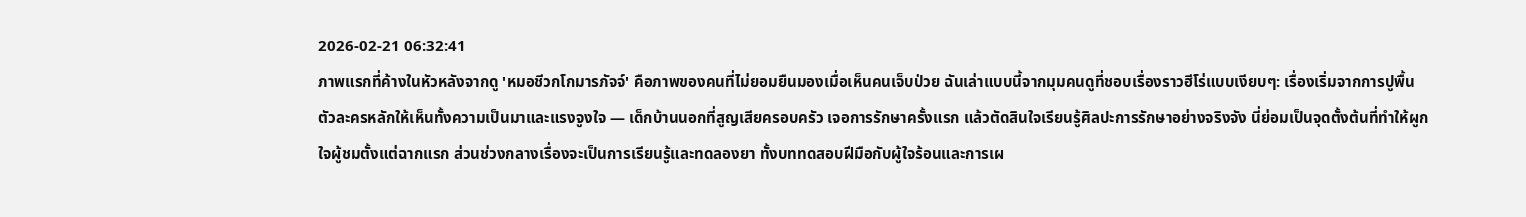2026-02-21 06:32:41
ภาพแรกที่ค้างในหัวหลังจากดู 'หมอชีวกโกมารภัจจ์' คือภาพของคนที่ไม่ยอมยืนมองเมื่อเห็นคนเจ็บป่วย ฉันเล่าแบบนี้จากมุมคนดูที่ชอบเรื่องราวฮีโร่แบบเงียบๆ: เรื่องเริ่มจากการปูพื้นตัวละครหลักให้เห็นทั้งความเป็นมาและแรงจูงใจ — เด็กบ้านนอกที่สูญเสียครอบครัว เจอการรักษาครั้งแรก แล้วตัดสินใจเรียนรู้ศิลปะการรักษาอย่างจริงจัง นี่ย่อมเป็นจุดตั้งต้นที่ทำให้ผูกใจผู้ชมตั้งแต่ฉากแรก ส่วนช่วงกลางเรื่องจะเป็นการเรียนรู้และทดลองยา ทั้งบททดสอบฝีมือกับผู้ใจร้อนและการเผ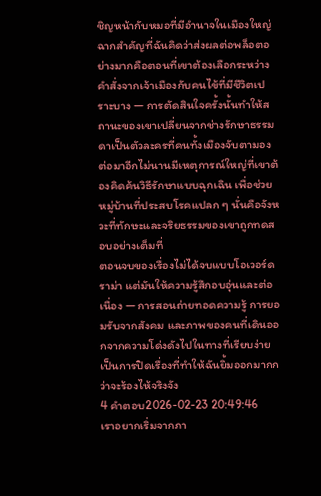ชิญหน้ากับหมอที่มีอำนาจในเมืองใหญ่
ฉากสำคัญที่ฉันคิดว่าส่งผลต่อพล็อตอย่างมากคือตอนที่เขาต้องเลือกระหว่างคำสั่งจากเจ้าเมืองกับคนไข้ที่มีชีวิตเปราะบาง — การตัดสินใจครั้งนั้นทำให้สถานะของเขาเปลี่ยนจากช่างรักษาธรรมดาเป็นตัวละครที่คนทั้งเมืองจับตามอง ต่อมาอีกไม่นานมีเหตุการณ์ใหญ่ที่เขาต้องคิดค้นวิธีรักษาแบบฉุกเฉิน เพื่อช่วยหมู่บ้านที่ประสบโรคแปลก ๆ นั่นคือจังหวะที่ทักษะและจริยธรรมของเขาถูกทดสอบอย่างเต็มที่
ตอนจบของเรื่องไม่ได้จบแบบโอเวอร์ดราม่า แต่มันให้ความรู้สึกอบอุ่นและต่อเนื่อง — การสอนถ่ายทอดความรู้ การยอมรับจากสังคม และภาพของคนที่เดินออกจากความโด่งดังไปในทางที่เรียบง่าย เป็นการปิดเรื่องที่ทำให้ฉันยิ้มออกมากกว่าจะร้องไห้จริงจัง
4 คำตอบ2026-02-23 20:49:46
เราอยากเริ่มจากภา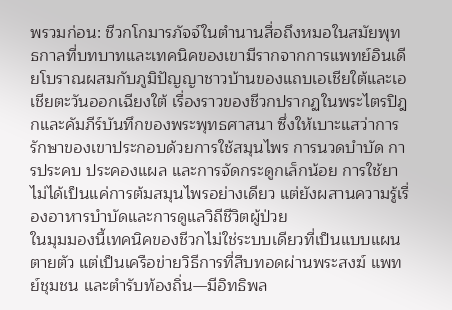พรวมก่อน: ชีวกโกมารภัจจ์ในตำนานสื่อถึงหมอในสมัยพุทธกาลที่บทบาทและเทคนิคของเขามีรากจากการแพทย์อินเดียโบราณผสมกับภูมิปัญญาชาวบ้านของแถบเอเชียใต้และเอเชียตะวันออกเฉียงใต้ เรื่องราวของชีวกปรากฏในพระไตรปิฎกและคัมภีร์บันทึกของพระพุทธศาสนา ซึ่งให้เบาะแสว่าการรักษาของเขาประกอบด้วยการใช้สมุนไพร การนวดบำบัด การประคบ ประคองแผล และการจัดกระดูกเล็กน้อย การใช้ยาไม่ได้เป็นแค่การต้มสมุนไพรอย่างเดียว แต่ยังผสานความรู้เรื่องอาหารบำบัดและการดูแลวิถีชีวิตผู้ป่วย
ในมุมมองนี้เทคนิคของชีวกไม่ใช่ระบบเดียวที่เป็นแบบแผนตายตัว แต่เป็นเครือข่ายวิธีการที่สืบทอดผ่านพระสงฆ์ แพทย์ชุมชน และตำรับท้องถิ่น—มีอิทธิพล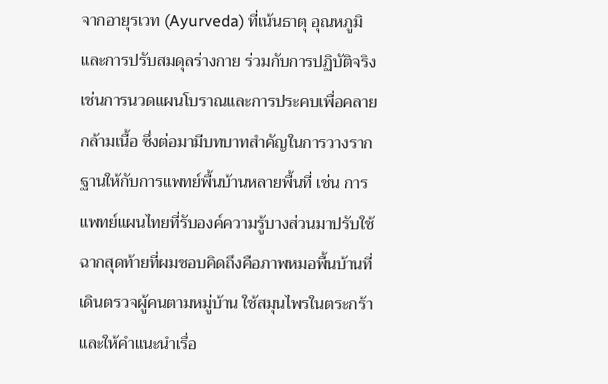จากอายุรเวท (Ayurveda) ที่เน้นธาตุ อุณหภูมิ และการปรับสมดุลร่างกาย ร่วมกับการปฏิบัติจริงเช่นการนวดแผนโบราณและการประคบเพื่อคลายกล้ามเนื้อ ซึ่งต่อมามีบทบาทสำคัญในการวางรากฐานให้กับการแพทย์พื้นบ้านหลายพื้นที่ เช่น การแพทย์แผนไทยที่รับองค์ความรู้บางส่วนมาปรับใช้
ฉากสุดท้ายที่ผมชอบคิดถึงคือภาพหมอพื้นบ้านที่เดินตรวจผู้คนตามหมู่บ้าน ใช้สมุนไพรในตระกร้าและให้คำแนะนำเรื่อ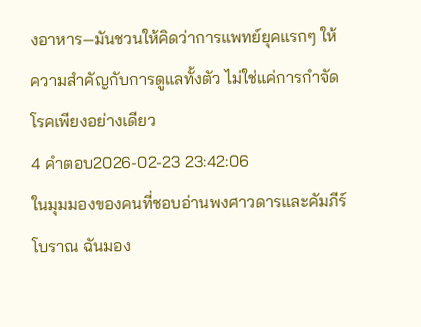งอาหาร—มันชวนให้คิดว่าการแพทย์ยุคแรกๆ ให้ความสำคัญกับการดูแลทั้งตัว ไม่ใช่แค่การกำจัดโรคเพียงอย่างเดียว
4 คำตอบ2026-02-23 23:42:06
ในมุมมองของคนที่ชอบอ่านพงศาวดารและคัมภีร์โบราณ ฉันมอง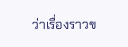ว่าเรื่องราวข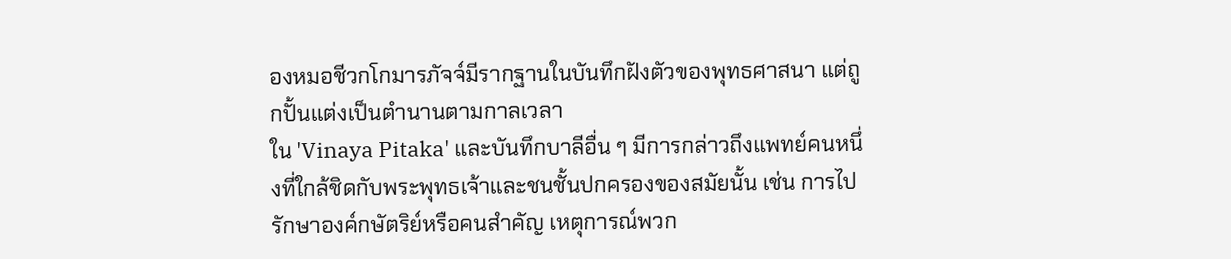องหมอชีวกโกมารภัจจ์มีรากฐานในบันทึกฝังตัวของพุทธศาสนา แต่ถูกปั้นแต่งเป็นตำนานตามกาลเวลา
ใน 'Vinaya Pitaka' และบันทึกบาลีอื่น ๆ มีการกล่าวถึงแพทย์คนหนึ่งที่ใกล้ชิดกับพระพุทธเจ้าและชนชั้นปกครองของสมัยนั้น เช่น การไปรักษาองค์กษัตริย์หรือคนสำคัญ เหตุการณ์พวก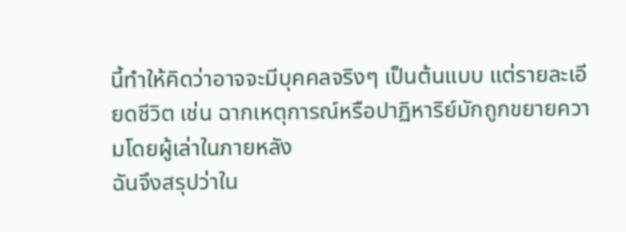นี้ทำให้คิดว่าอาจจะมีบุคคลจริงๆ เป็นต้นแบบ แต่รายละเอียดชีวิต เช่น ฉากเหตุการณ์หรือปาฏิหาริย์มักถูกขยายความโดยผู้เล่าในภายหลัง
ฉันจึงสรุปว่าใน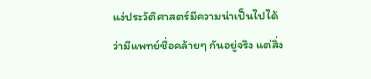แง่ประวัติศาสตร์มีความน่าเป็นไปได้ว่ามีแพทย์ชื่อคล้ายๆ กันอยู่จริง แต่สิ่ง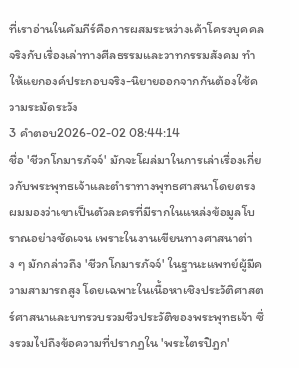ที่เราอ่านในคัมภีร์คือการผสมระหว่างเค้าโครงบุคคลจริงกับเรื่องเล่าทางศีลธรรมและวาทกรรมสังคม ทำให้แยกองค์ประกอบจริง-นิยายออกจากกันต้องใช้ความระมัดระวัง
3 คำตอบ2026-02-02 08:44:14
ชื่อ 'ชีวกโกมารภัจจ์' มักจะโผล่มาในการเล่าเรื่องเกี่ยวกับพระพุทธเจ้าและตำราทางพุทธศาสนาโดยตรง
ผมมองว่าเขาเป็นตัวละครที่มีรากในแหล่งข้อมูลโบราณอย่างชัดเจน เพราะในงานเขียนทางศาสนาต่าง ๆ มักกล่าวถึง 'ชีวกโกมารภัจจ์' ในฐานะแพทย์ผู้มีความสามารถสูง โดยเฉพาะในเนื้อหาเชิงประวัติศาสตร์ศาสนาและบทรวบรวมชีวประวัติของพระพุทธเจ้า ซึ่งรวมไปถึงข้อความที่ปรากฏใน 'พระไตรปิฎก'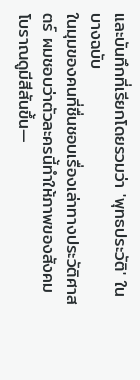และบันทึกที่เรียกโดยรวมว่า 'พุทธประวัติ' ในบางฉบับ
ในมุมของคนที่ชื่นชอบเรื่องเล่าทางประวัติศาสตร์ ผมชอบว่าตัวละครนี้ทำให้ภาพของสังคมโบราณดูมีสีสันขึ้น—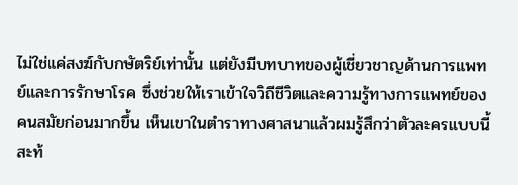ไม่ใช่แค่สงฆ์กับกษัตริย์เท่านั้น แต่ยังมีบทบาทของผู้เชี่ยวชาญด้านการแพทย์และการรักษาโรค ซึ่งช่วยให้เราเข้าใจวิถีชีวิตและความรู้ทางการแพทย์ของคนสมัยก่อนมากขึ้น เห็นเขาในตำราทางศาสนาแล้วผมรู้สึกว่าตัวละครแบบนี้สะท้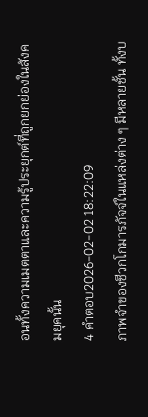อนทั้งความเมตตาและความรู้ประยุกต์ที่ถูกยกย่องในสังคมยุคนั้น
4 คำตอบ2026-02-02 18:22:09
ภาพจำของชีวกโกมารภัจจ์ในแหล่งต่าง ๆ มีหลายชั้น ทั้งบ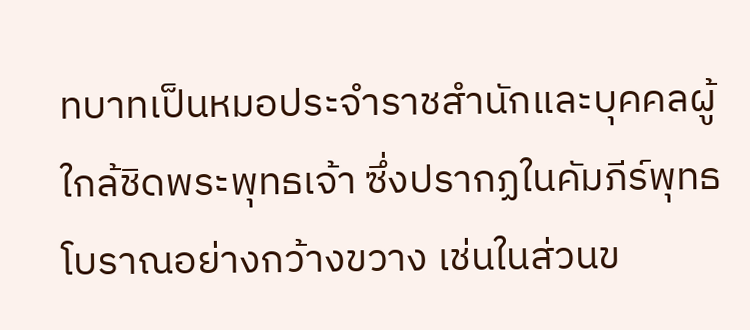ทบาทเป็นหมอประจำราชสำนักและบุคคลผู้ใกล้ชิดพระพุทธเจ้า ซึ่งปรากฏในคัมภีร์พุทธโบราณอย่างกว้างขวาง เช่นในส่วนข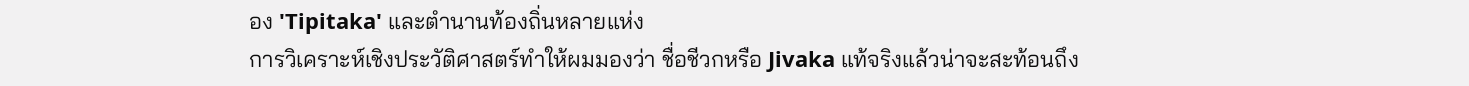อง 'Tipitaka' และตำนานท้องถิ่นหลายแห่ง
การวิเคราะห์เชิงประวัติศาสตร์ทำให้ผมมองว่า ชื่อชีวกหรือ Jivaka แท้จริงแล้วน่าจะสะท้อนถึง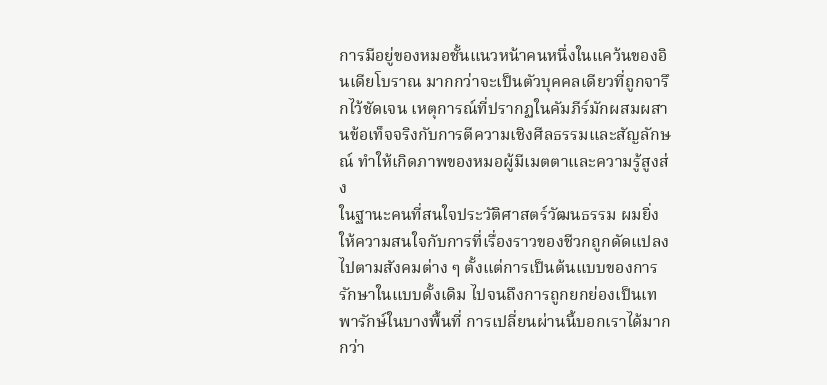การมีอยู่ของหมอชั้นแนวหน้าคนหนึ่งในแคว้นของอินเดียโบราณ มากกว่าจะเป็นตัวบุคคลเดียวที่ถูกจารึกไว้ชัดเจน เหตุการณ์ที่ปรากฏในคัมภีร์มักผสมผสานข้อเท็จจริงกับการตีความเชิงศีลธรรมและสัญลักษณ์ ทำให้เกิดภาพของหมอผู้มีเมตตาและความรู้สูงส่ง
ในฐานะคนที่สนใจประวัติศาสตร์วัฒนธรรม ผมยิ่งให้ความสนใจกับการที่เรื่องราวของชีวกถูกดัดแปลงไปตามสังคมต่าง ๆ ตั้งแต่การเป็นต้นแบบของการรักษาในแบบดั้งเดิม ไปจนถึงการถูกยกย่องเป็นเทพารักษ์ในบางพื้นที่ การเปลี่ยนผ่านนี้บอกเราได้มากกว่า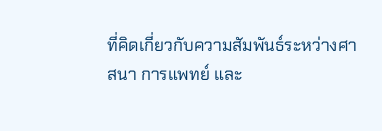ที่คิดเกี่ยวกับความสัมพันธ์ระหว่างศาสนา การแพทย์ และ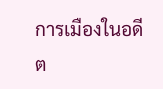การเมืองในอดีต